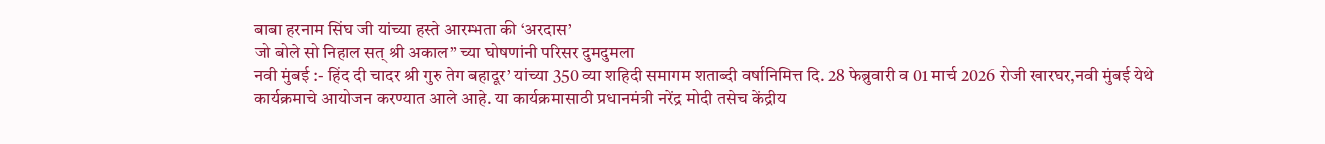बाबा हरनाम सिंघ जी यांच्या हस्ते आरम्भता की ‘अरदास’
जो बोले सो निहाल सत् श्री अकाल” च्या घोषणांनी परिसर दुमदुमला
नवी मुंबई :- हिंद दी चादर श्री गुरु तेग बहादूर’ यांच्या 350 व्या शहिदी समागम शताब्दी वर्षानिमित्त दि. 28 फेब्रुवारी व 01 मार्च 2026 रोजी खारघर,नवी मुंबई येथे कार्यक्रमाचे आयोजन करण्यात आले आहे. या कार्यक्रमासाठी प्रधानमंत्री नरेंद्र मोदी तसेच केंद्रीय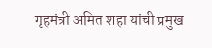गृहमंत्री अमित शहा यांची प्रमुख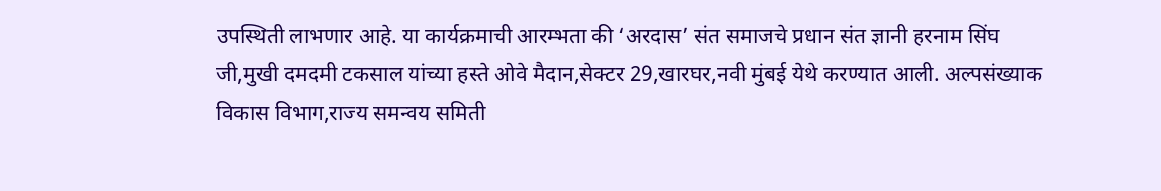उपस्थिती लाभणार आहे. या कार्यक्रमाची आरम्भता की ‘अरदास’ संत समाजचे प्रधान संत ज्ञानी हरनाम सिंघ जी,मुखी दमदमी टकसाल यांच्या हस्ते ओवे मैदान,सेक्टर 29,खारघर,नवी मुंबई येथे करण्यात आली. अल्पसंख्याक विकास विभाग,राज्य समन्वय समिती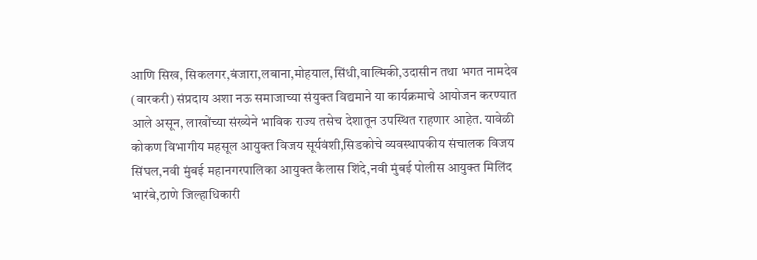आणि सिख, सिकलगर,बंजारा,लबाना,मोहयाल,सिंधी,वाल्मिकी,उदासीन तथा भगत नामदेव (वारकरी) संप्रदाय अशा नऊ समाजाच्या संयुक्त विद्यमाने या कार्यक्रमाचे आयोजन करण्यात आले असून, लाखोंच्या संख्येने भाविक राज्य तसेच देशातून उपस्थित राहणार आहेत. यावेळी कोकण विभागीय महसूल आयुक्त विजय सूर्यवंशी,सिडकोचे व्यवस्थापकीय संचालक विजय सिंघल,नवी मुंबई महानगरपालिका आयुक्त कैलास शिंदे,नवी मुंबई पोलीस आयुक्त मिलिंद भारंबे,ठाणे जिल्हाधिकारी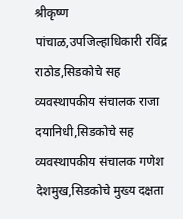श्रीकृष्ण पांचाळ,उपजिल्हाधिकारी रविंद्र राठोड,सिडकोचे सह व्यवस्थापकीय संचालक राजा दयानिधी,सिडकोचे सह व्यवस्थापकीय संचालक गणेश देशमुख,सिडकोचे मुख्य दक्षता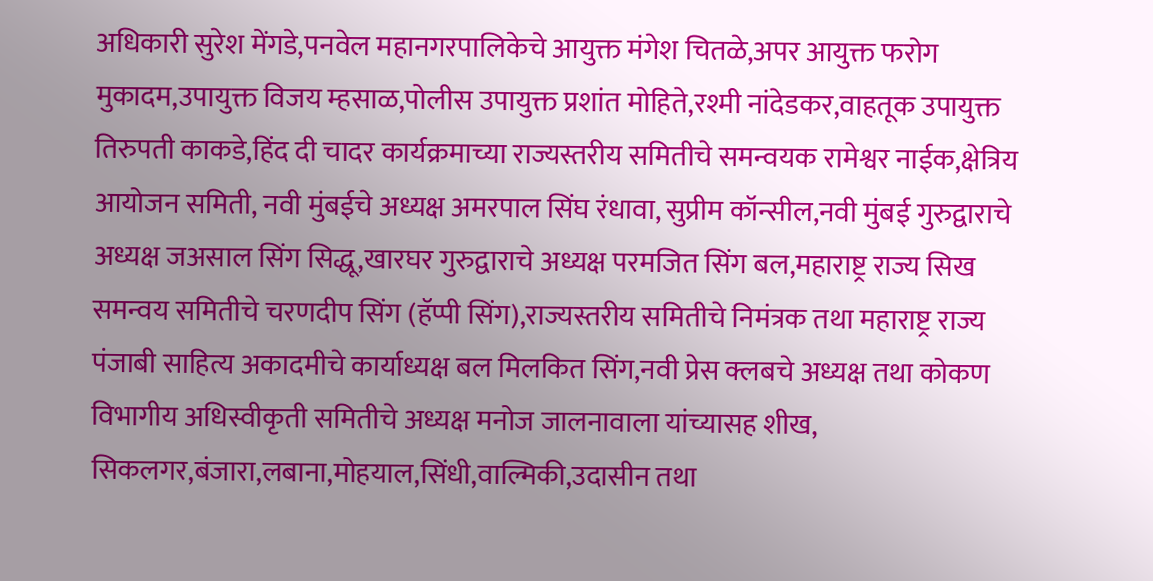अधिकारी सुरेश मेंगडे,पनवेल महानगरपालिकेचे आयुक्त मंगेश चितळे,अपर आयुक्त फरोग मुकादम,उपायुक्त विजय म्हसाळ,पोलीस उपायुक्त प्रशांत मोहिते,रश्मी नांदेडकर,वाहतूक उपायुक्त तिरुपती काकडे,हिंद दी चादर कार्यक्रमाच्या राज्यस्तरीय समितीचे समन्वयक रामेश्वर नाईक,क्षेत्रिय आयोजन समिती, नवी मुंबईचे अध्यक्ष अमरपाल सिंघ रंधावा, सुप्रीम कॉन्सील,नवी मुंबई गुरुद्वाराचे अध्यक्ष जअसाल सिंग सिद्धू,खारघर गुरुद्वाराचे अध्यक्ष परमजित सिंग बल,महाराष्ट्र राज्य सिख समन्वय समितीचे चरणदीप सिंग (हॅप्पी सिंग),राज्यस्तरीय समितीचे निमंत्रक तथा महाराष्ट्र राज्य पंजाबी साहित्य अकादमीचे कार्याध्यक्ष बल मिलकित सिंग,नवी प्रेस क्लबचे अध्यक्ष तथा कोकण विभागीय अधिस्वीकृती समितीचे अध्यक्ष मनोज जालनावाला यांच्यासह शीख, सिकलगर,बंजारा,लबाना,मोहयाल,सिंधी,वाल्मिकी,उदासीन तथा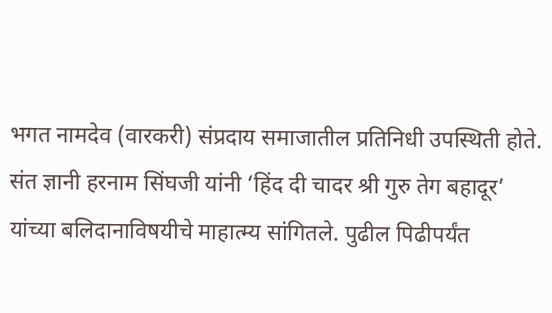भगत नामदेव (वारकरी) संप्रदाय समाजातील प्रतिनिधी उपस्थिती होते. संत ज्ञानी हरनाम सिंघजी यांनी ‘हिंद दी चादर श्री गुरु तेग बहादूर’ यांच्या बलिदानाविषयीचे माहात्म्य सांगितले. पुढील पिढीपर्यंत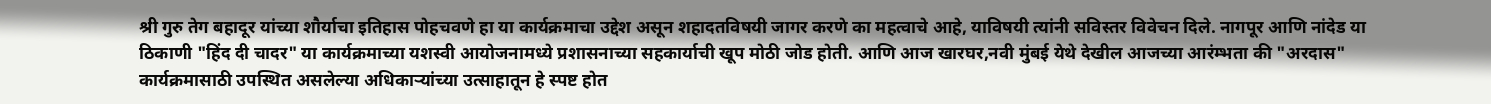श्री गुरु तेग बहादूर यांच्या शौर्याचा इतिहास पोहचवणे हा या कार्यक्रमाचा उद्देश असून शहादतविषयी जागर करणे का महत्वाचे आहे, याविषयी त्यांनी सविस्तर विवेचन दिले. नागपूर आणि नांदेड या ठिकाणी "हिंद दी चादर" या कार्यक्रमाच्या यशस्वी आयोजनामध्ये प्रशासनाच्या सहकार्याची खूप मोठी जोड होती. आणि आज खारघर,नवी मुंबई येथे देखील आजच्या आरंम्भता की "अरदास" कार्यक्रमासाठी उपस्थित असलेल्या अधिकाऱ्यांच्या उत्साहातून हे स्पष्ट होत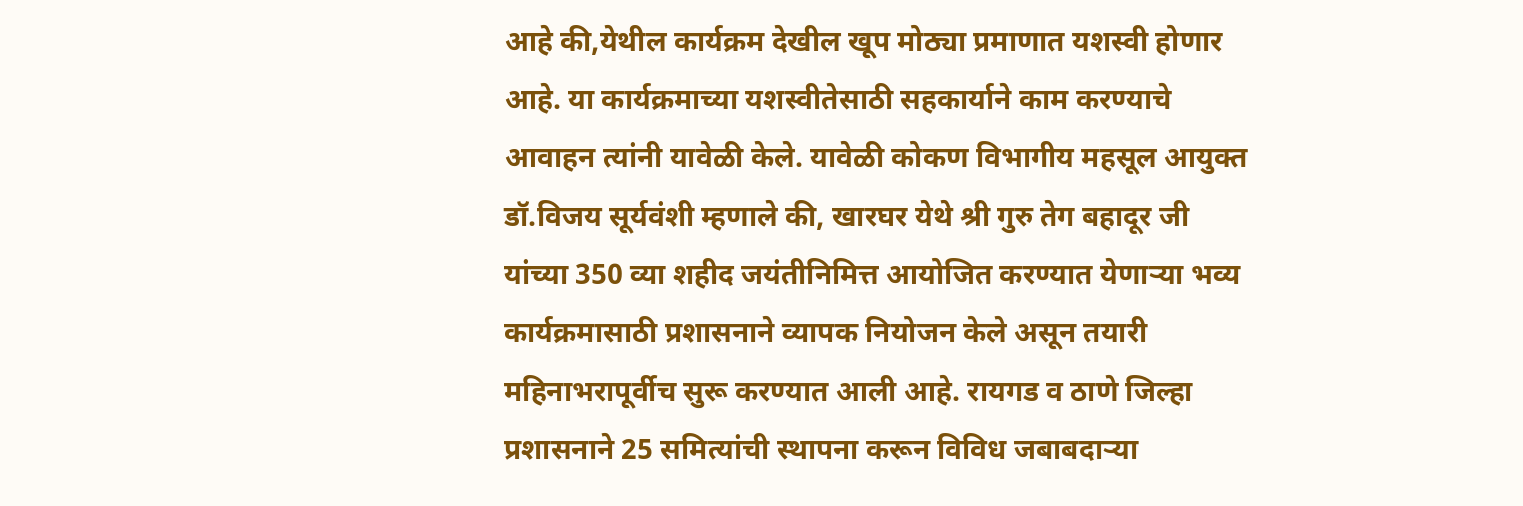आहे की,येथील कार्यक्रम देखील खूप मोठ्या प्रमाणात यशस्वी होणार आहे. या कार्यक्रमाच्या यशस्वीतेसाठी सहकार्याने काम करण्याचे आवाहन त्यांनी यावेळी केले. यावेळी कोकण विभागीय महसूल आयुक्त डॉ.विजय सूर्यवंशी म्हणाले की, खारघर येथे श्री गुरु तेग बहादूर जी यांच्या 350 व्या शहीद जयंतीनिमित्त आयोजित करण्यात येणाऱ्या भव्य कार्यक्रमासाठी प्रशासनाने व्यापक नियोजन केले असून तयारी महिनाभरापूर्वीच सुरू करण्यात आली आहे. रायगड व ठाणे जिल्हा प्रशासनाने 25 समित्यांची स्थापना करून विविध जबाबदाऱ्या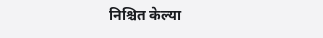निश्चित केल्या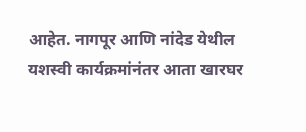आहेत. नागपूर आणि नांदेड येथील यशस्वी कार्यक्रमांनंतर आता खारघर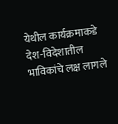येथील कार्यक्रमाकडे देश-विदेशातील भाविकांचे लक्ष लागले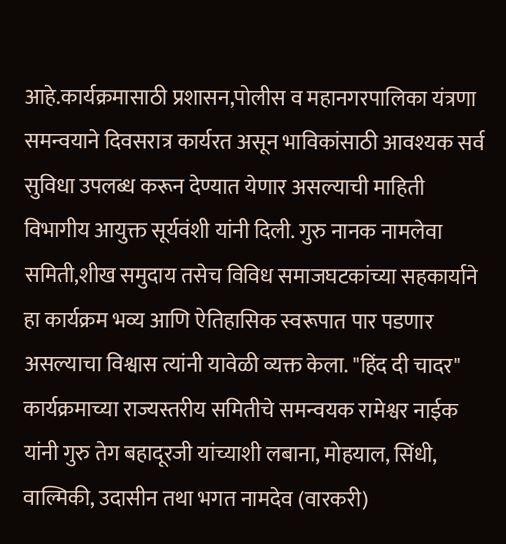आहे.कार्यक्रमासाठी प्रशासन,पोलीस व महानगरपालिका यंत्रणा समन्वयाने दिवसरात्र कार्यरत असून भाविकांसाठी आवश्यक सर्व सुविधा उपलब्ध करून देण्यात येणार असल्याची माहिती विभागीय आयुक्त सूर्यवंशी यांनी दिली. गुरु नानक नामलेवा समिती,शीख समुदाय तसेच विविध समाजघटकांच्या सहकार्याने हा कार्यक्रम भव्य आणि ऐतिहासिक स्वरूपात पार पडणार असल्याचा विश्वास त्यांनी यावेळी व्यक्त केला. "हिंद दी चादर" कार्यक्रमाच्या राज्यस्तरीय समितीचे समन्वयक रामेश्वर नाईक यांनी गुरु तेग बहादूरजी यांच्याशी लबाना, मोहयाल, सिंधी, वाल्मिकी, उदासीन तथा भगत नामदेव (वारकरी)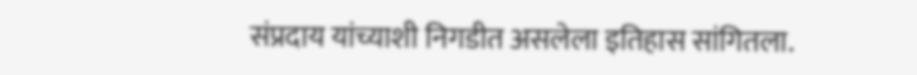संप्रदाय यांच्याशी निगडीत असलेला इतिहास सांगितला.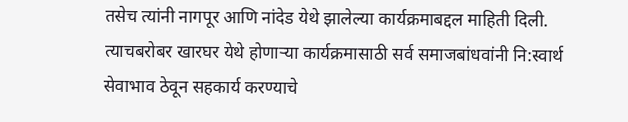तसेच त्यांनी नागपूर आणि नांदेड येथे झालेल्या कार्यक्रमाबद्दल माहिती दिली. त्याचबरोबर खारघर येथे होणाऱ्या कार्यक्रमासाठी सर्व समाजबांधवांनी नि:स्वार्थ सेवाभाव ठेवून सहकार्य करण्याचे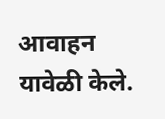आवाहन यावेळी केले.